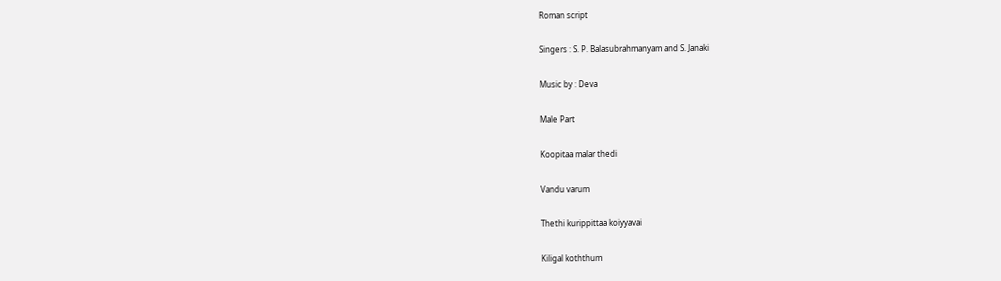Roman script

Singers : S. P. Balasubrahmanyam and S. Janaki

Music by : Deva

Male Part

Koopitaa malar thedi

Vandu varum

Thethi kurippittaa koiyyavai

Kiligal koththum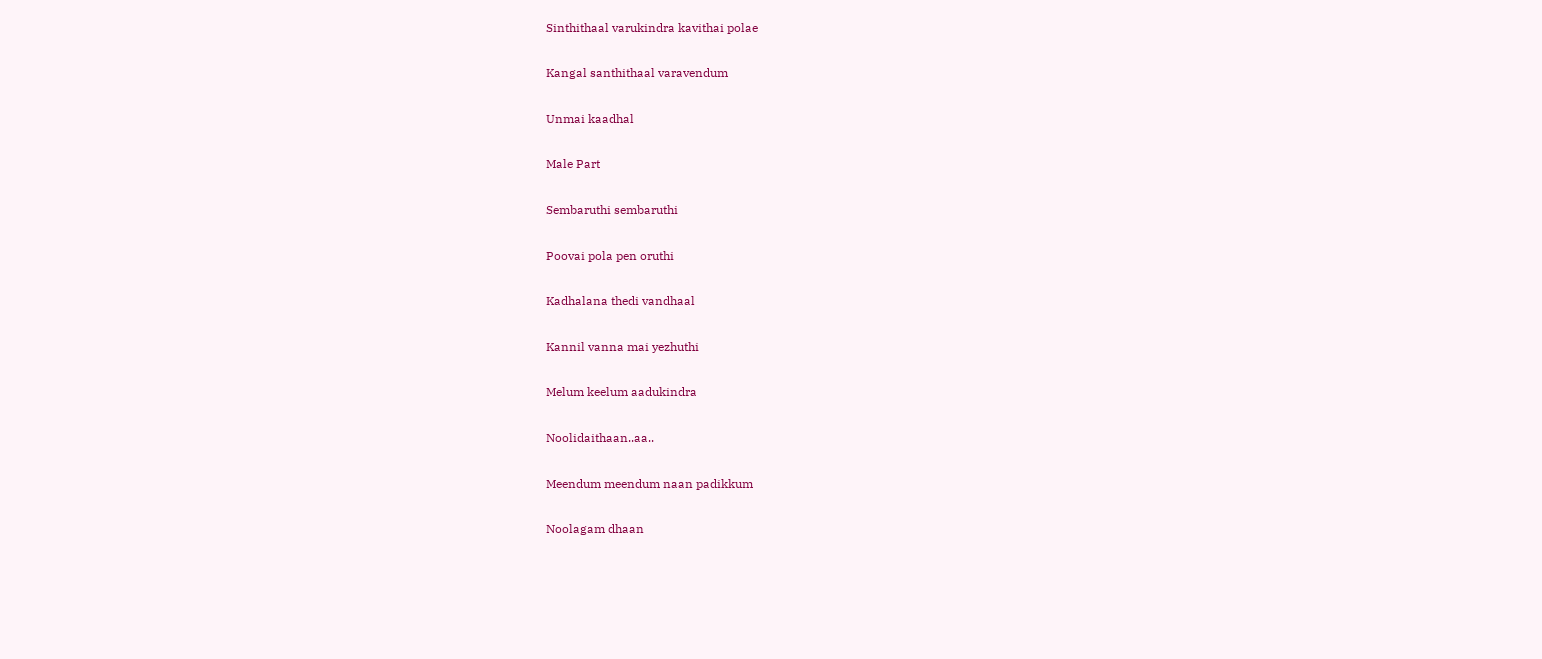Sinthithaal varukindra kavithai polae

Kangal santhithaal varavendum

Unmai kaadhal

Male Part

Sembaruthi sembaruthi

Poovai pola pen oruthi

Kadhalana thedi vandhaal

Kannil vanna mai yezhuthi

Melum keelum aadukindra

Noolidaithaan..aa..

Meendum meendum naan padikkum

Noolagam dhaan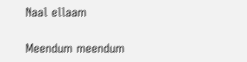Naal ellaam

Meendum meendum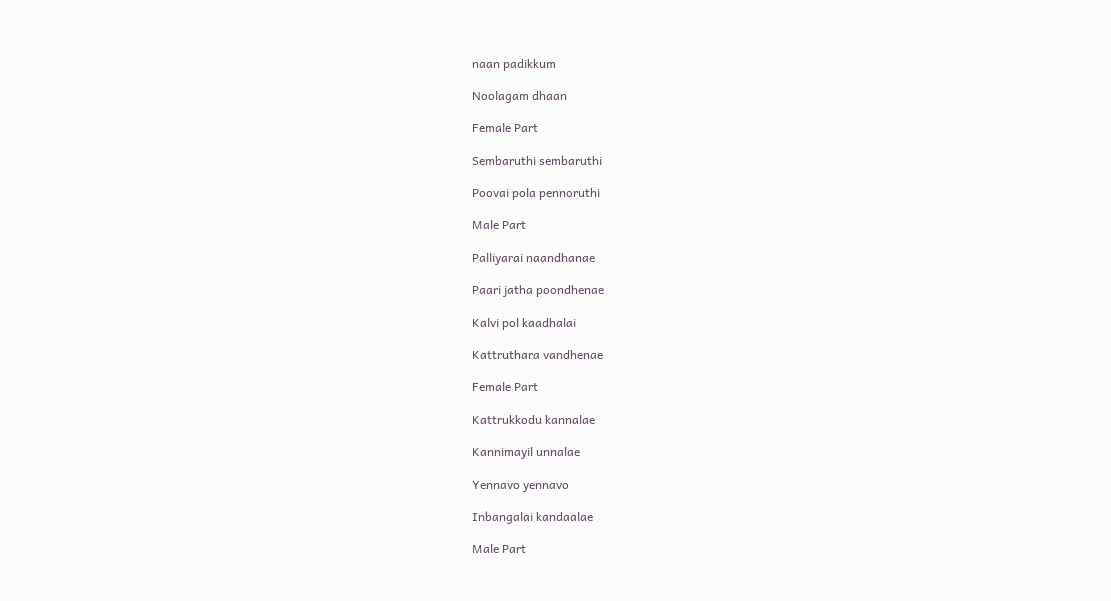naan padikkum

Noolagam dhaan

Female Part

Sembaruthi sembaruthi

Poovai pola pennoruthi

Male Part

Palliyarai naandhanae

Paari jatha poondhenae

Kalvi pol kaadhalai

Kattruthara vandhenae

Female Part

Kattrukkodu kannalae

Kannimayil unnalae

Yennavo yennavo

Inbangalai kandaalae

Male Part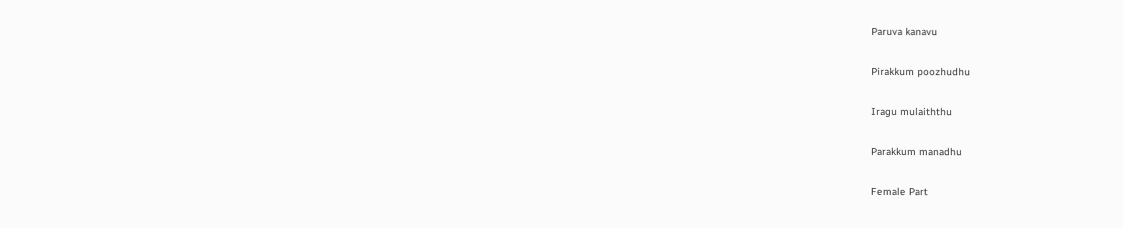Paruva kanavu

Pirakkum poozhudhu

Iragu mulaiththu

Parakkum manadhu

Female Part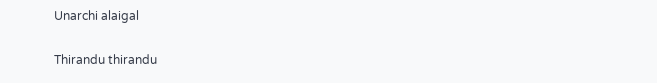Unarchi alaigal

Thirandu thirandu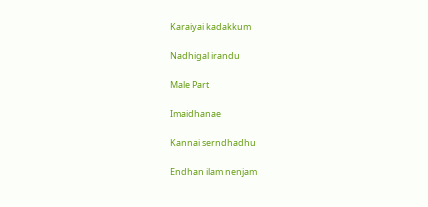Karaiyai kadakkum

Nadhigal irandu

Male Part

Imaidhanae

Kannai serndhadhu

Endhan ilam nenjam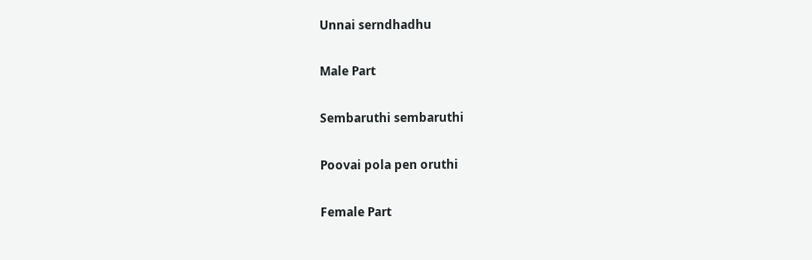Unnai serndhadhu

Male Part

Sembaruthi sembaruthi

Poovai pola pen oruthi

Female Part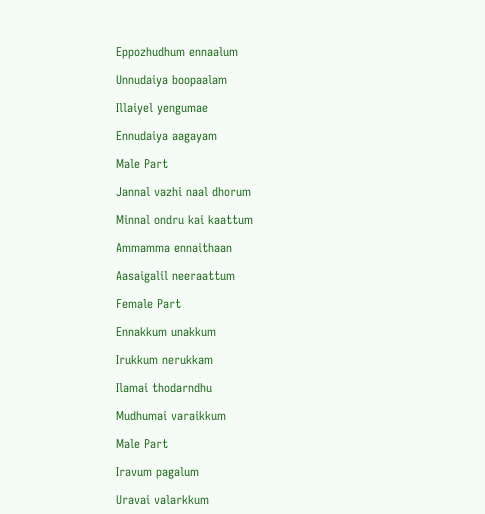Eppozhudhum ennaalum

Unnudaiya boopaalam

Illaiyel yengumae

Ennudaiya aagayam

Male Part

Jannal vazhi naal dhorum

Minnal ondru kai kaattum

Ammamma ennaithaan

Aasaigalil neeraattum

Female Part

Ennakkum unakkum

Irukkum nerukkam

Ilamai thodarndhu

Mudhumai varaikkum

Male Part

Iravum pagalum

Uravai valarkkum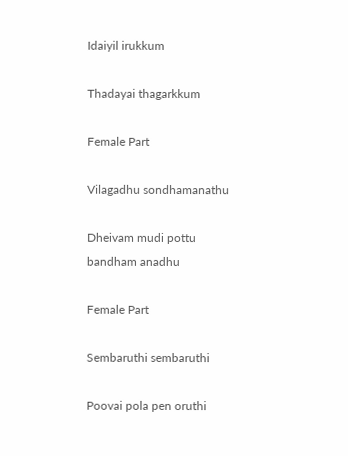Idaiyil irukkum

Thadayai thagarkkum

Female Part

Vilagadhu sondhamanathu

Dheivam mudi pottu bandham anadhu

Female Part

Sembaruthi sembaruthi

Poovai pola pen oruthi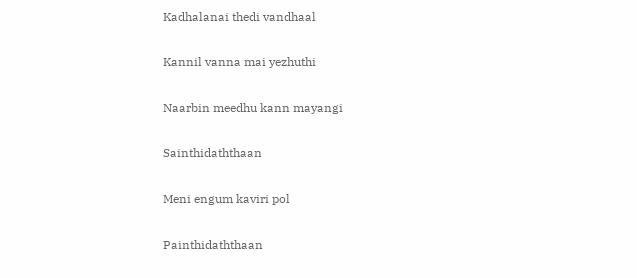Kadhalanai thedi vandhaal

Kannil vanna mai yezhuthi

Naarbin meedhu kann mayangi

Sainthidaththaan

Meni engum kaviri pol

Painthidaththaan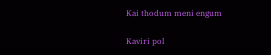Kai thodum meni engum

Kaviri pol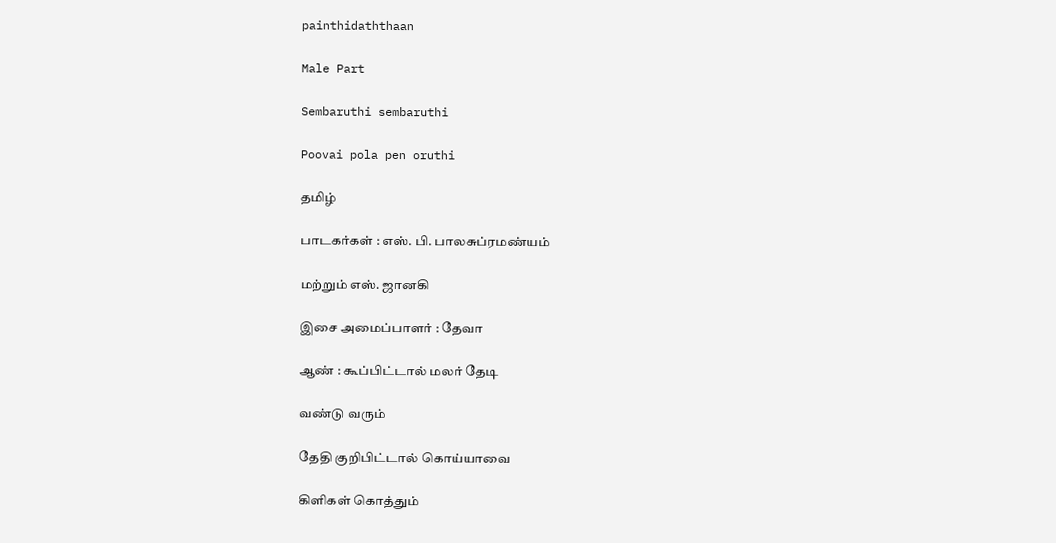painthidaththaan

Male Part

Sembaruthi sembaruthi

Poovai pola pen oruthi

தமிழ்

பாடகர்கள் : எஸ். பி. பாலசுப்ரமண்யம்

மற்றும் எஸ். ஜானகி

இசை அமைப்பாளர் : தேவா

ஆண் : கூப்பிட்டால் மலர் தேடி

வண்டு வரும்

தேதி குறிபிட்டால் கொய்யாவை

கிளிகள் கொத்தும்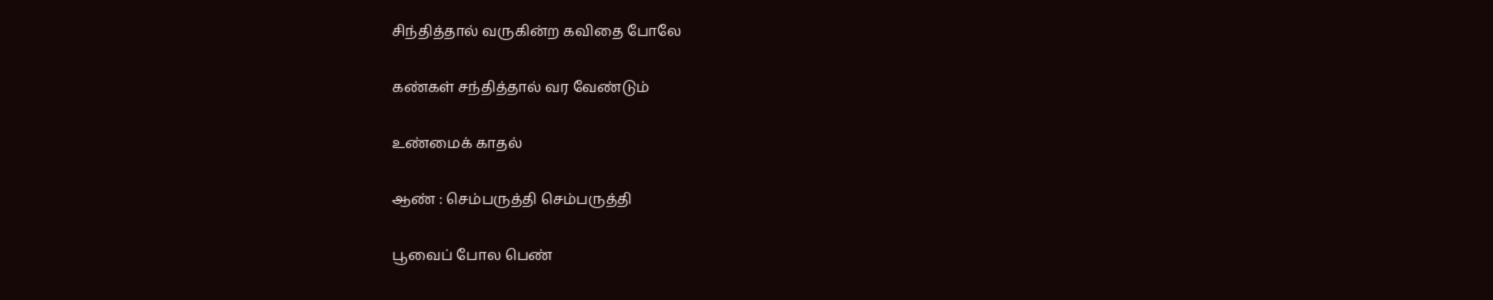சிந்தித்தால் வருகின்ற கவிதை போலே

கண்கள் சந்தித்தால் வர வேண்டும்

உண்மைக் காதல்

ஆண் : செம்பருத்தி செம்பருத்தி

பூவைப் போல பெண்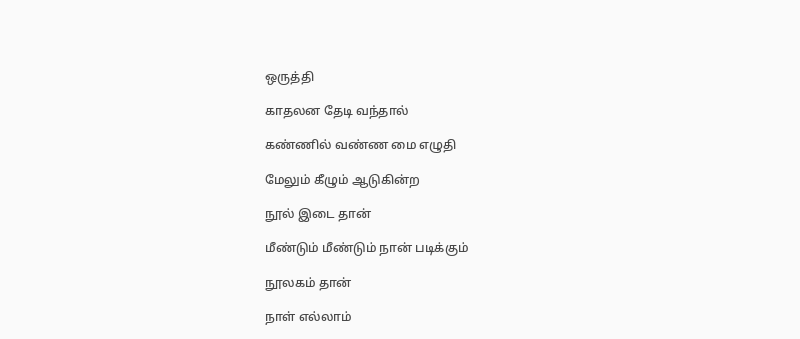ஒருத்தி

காதலன தேடி வந்தால்

கண்ணில் வண்ண மை எழுதி

மேலும் கீழும் ஆடுகின்ற

நூல் இடை தான்

மீண்டும் மீண்டும் நான் படிக்கும்

நூலகம் தான்

நாள் எல்லாம்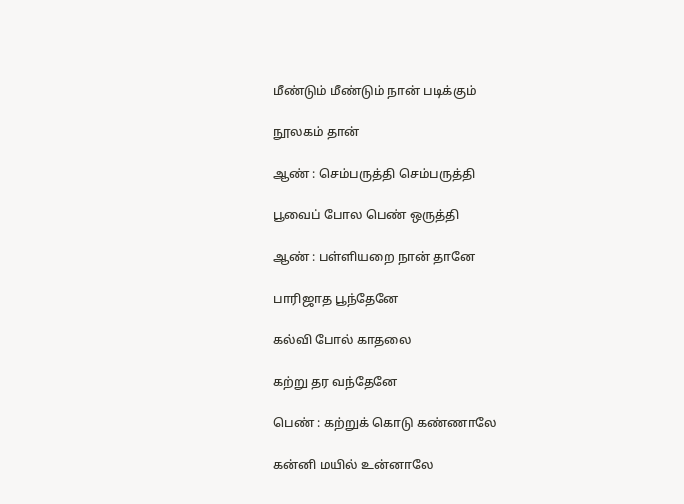மீண்டும் மீண்டும் நான் படிக்கும்

நூலகம் தான்

ஆண் : செம்பருத்தி செம்பருத்தி

பூவைப் போல பெண் ஒருத்தி

ஆண் : பள்ளியறை நான் தானே

பாரிஜாத பூந்தேனே

கல்வி போல் காதலை

கற்று தர வந்தேனே

பெண் : கற்றுக் கொடு கண்ணாலே

கன்னி மயில் உன்னாலே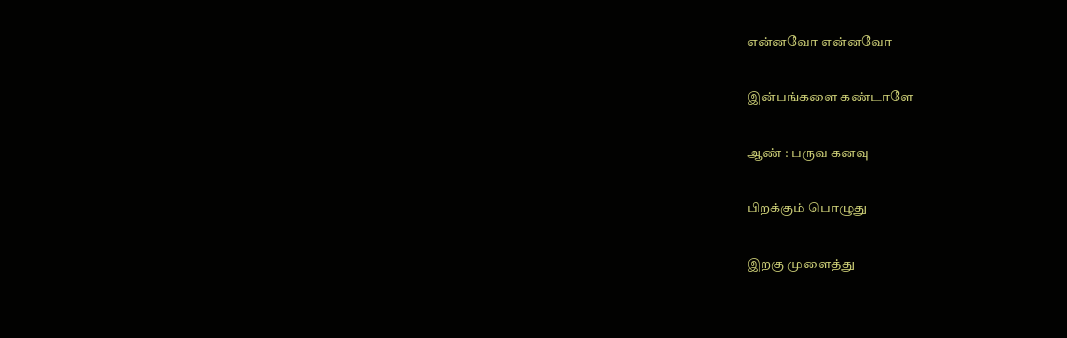என்னவோ என்னவோ

இன்பங்களை கண்டாளே

ஆண் : பருவ கனவு

பிறக்கும் பொழுது

இறகு முளைத்து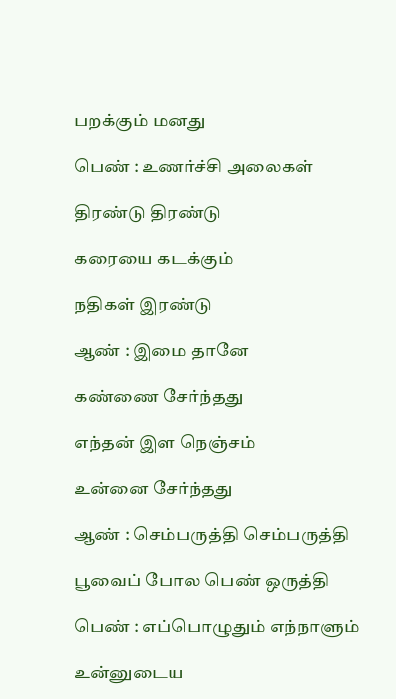பறக்கும் மனது

பெண் : உணர்ச்சி அலைகள்

திரண்டு திரண்டு

கரையை கடக்கும்

நதிகள் இரண்டு

ஆண் : இமை தானே

கண்ணை சேர்ந்தது

எந்தன் இள நெஞ்சம்

உன்னை சேர்ந்தது

ஆண் : செம்பருத்தி செம்பருத்தி

பூவைப் போல பெண் ஒருத்தி

பெண் : எப்பொழுதும் எந்நாளும்

உன்னுடைய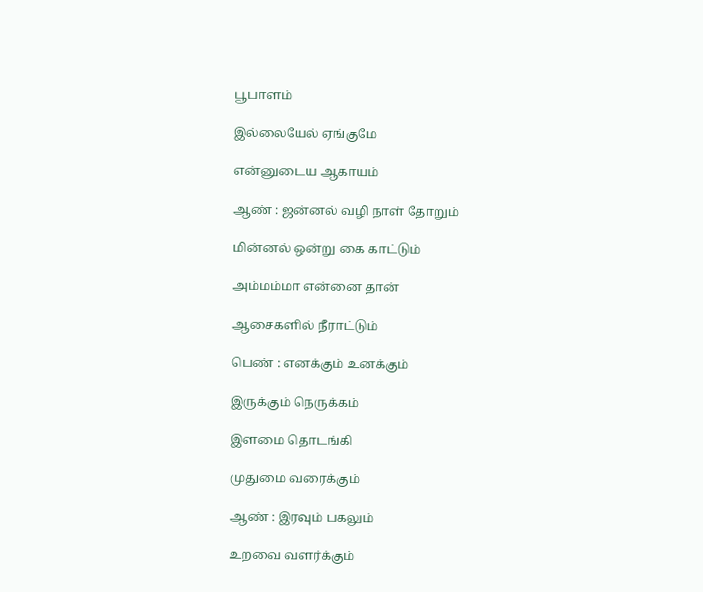பூபாளம்

இல்லையேல் ஏங்குமே

என்னுடைய ஆகாயம்

ஆண் : ஜன்னல் வழி நாள் தோறும்

மின்னல் ஒன்று கை காட்டும்

அம்மம்மா என்னை தான்

ஆசைகளில் நீராட்டும்

பெண் : எனக்கும் உனக்கும்

இருக்கும் நெருக்கம்

இளமை தொடங்கி

முதுமை வரைக்கும்

ஆண் : இரவும் பகலும்

உறவை வளர்க்கும்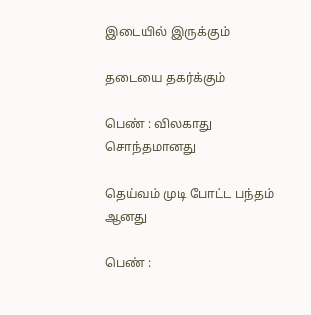இடையில் இருக்கும்

தடையை தகர்க்கும்

பெண் : விலகாது சொந்தமானது

தெய்வம் முடி போட்ட பந்தம் ஆனது

பெண் :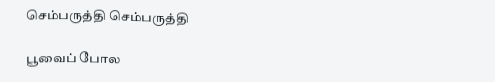செம்பருத்தி செம்பருத்தி

பூவைப் போல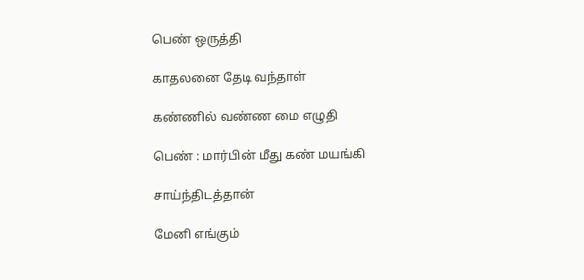பெண் ஒருத்தி

காதலனை தேடி வந்தாள்

கண்ணில் வண்ண மை எழுதி

பெண் : மார்பின் மீது கண் மயங்கி

சாய்ந்திடத்தான்

மேனி எங்கும்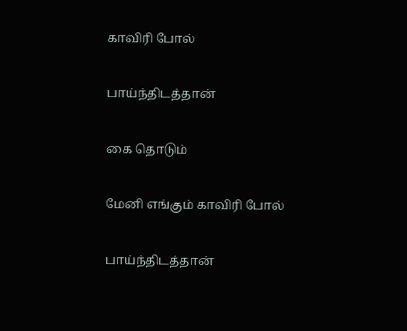காவிரி போல்

பாய்ந்திடத்தான்

கை தொடும்

மேனி எங்கும் காவிரி போல்

பாய்ந்திடத்தான்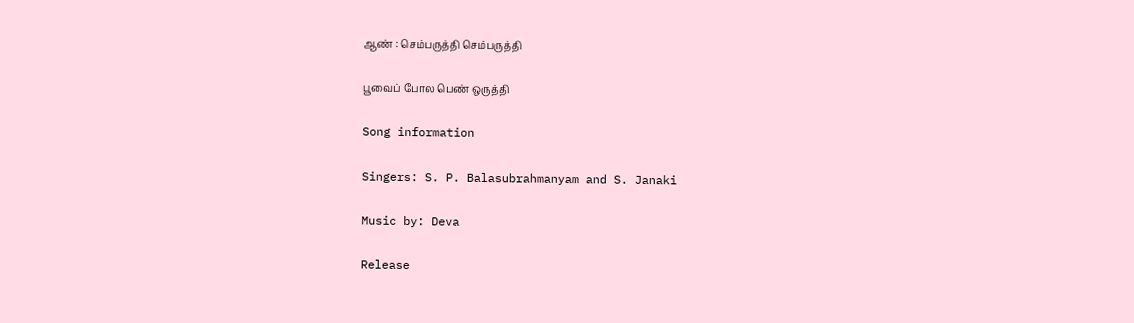ஆண் : செம்பருத்தி செம்பருத்தி

பூவைப் போல பெண் ஒருத்தி

Song information

Singers: S. P. Balasubrahmanyam and S. Janaki

Music by: Deva

Release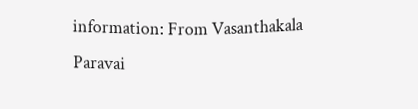information: From Vasanthakala Paravai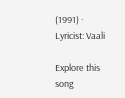(1991) · Lyricist: Vaali

Explore this song